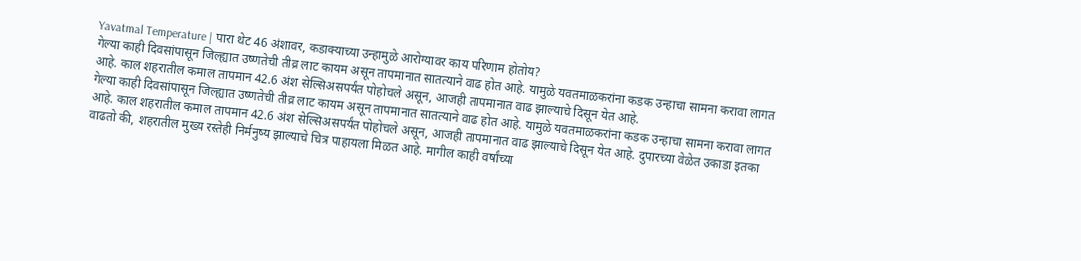Yavatmal Temperature | पारा थेट 46 अंशावर, कडाक्याच्या उन्हामुळे आरोग्यावर काय परिणाम होतोय?
गेल्या काही दिवसांपासून जिल्ह्यात उष्णतेची तीव्र लाट कायम असून तापमानात सातत्याने वाढ होत आहे. यामुळे यवतमाळकरांना कडक उन्हाचा सामना करावा लागत आहे. काल शहरातील कमाल तापमान 42.6 अंश सेल्सिअसपर्यंत पोहोचले असून, आजही तापमानात वाढ झाल्याचे दिसून येत आहे.
गेल्या काही दिवसांपासून जिल्ह्यात उष्णतेची तीव्र लाट कायम असून तापमानात सातत्याने वाढ होत आहे. यामुळे यवतमाळकरांना कडक उन्हाचा सामना करावा लागत आहे. काल शहरातील कमाल तापमान 42.6 अंश सेल्सिअसपर्यंत पोहोचले असून, आजही तापमानात वाढ झाल्याचे दिसून येत आहे. दुपारच्या वेळेत उकाडा इतका वाढतो की, शहरातील मुख्य रस्तेही निर्मनुष्य झाल्याचे चित्र पाहायला मिळत आहे. मागील काही वर्षांच्या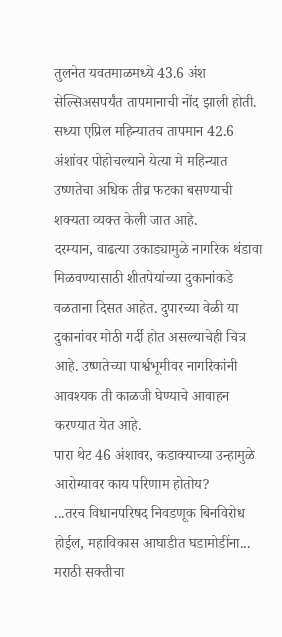तुलनेत यवतमाळमध्ये 43.6 अंश सेल्सिअसपर्यंत तापमानाची नोंद झाली होती. सध्या एप्रिल महिन्यातच तापमान 42.6 अंशांवर पोहोचल्याने येत्या मे महिन्यात उष्णतेचा अधिक तीव्र फटका बसण्याची शक्यता व्यक्त केली जात आहे.
दरम्यान, वाढत्या उकाड्यामुळे नागरिक थंडावा मिळवण्यासाठी शीतपेयांच्या दुकानांकडे वळताना दिसत आहेत. दुपारच्या वेळी या दुकानांवर मोठी गर्दी होत असल्याचेही चित्र आहे. उष्णतेच्या पार्श्वभूमीवर नागरिकांनी आवश्यक ती काळजी घेण्याचे आवाहन करण्यात येत आहे.
पारा थेट 46 अंशावर, कडाक्याच्या उन्हामुळे आरोग्यावर काय परिणाम होतोय?
...तरच विधानपरिषद निवडणूक बिनविरोध होईल, महाविकास आघाडीत घडामोडींना...
मराठी सक्तीचा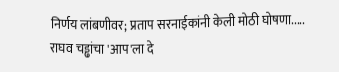निर्णय लांबणीवर; प्रताप सरनाईकांनी केली मोठी घोषणा.....
राघव चड्ढांचा 'आप'ला दे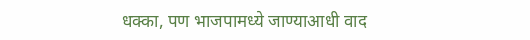धक्का, पण भाजपामध्ये जाण्याआधी वाद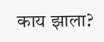काय झाला?